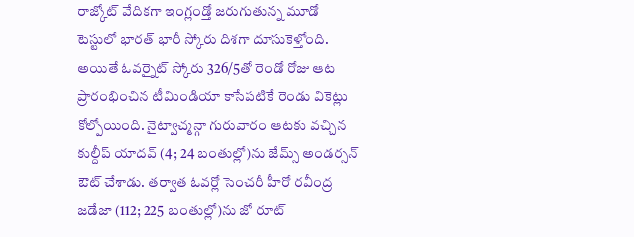రాజ్కోట్ వేదికగా ఇంగ్లండ్తో జరుగుతున్న మూడో టెస్టులో భారత్ భారీ స్కోరు దిశగా దూసుకెళ్తోంది. అయితే ఓవర్నైట్ స్కోరు 326/5తో రెండో రోజు ఆట ప్రారంభించిన టీమిండియా కాసేపటికే రెండు వికెట్లు కోల్పోయింది. నైట్వాచ్మన్గా గురువారం ఆటకు వచ్చిన కుల్దీప్ యాదవ్ (4; 24 బంతుల్లో)ను జేమ్స్ అండర్సన్ ఔట్ చేశాడు. తర్వాత ఓవర్లో సెంచరీ హీరో రవీంద్ర జడేజా (112; 225 బంతుల్లో)ను జో రూట్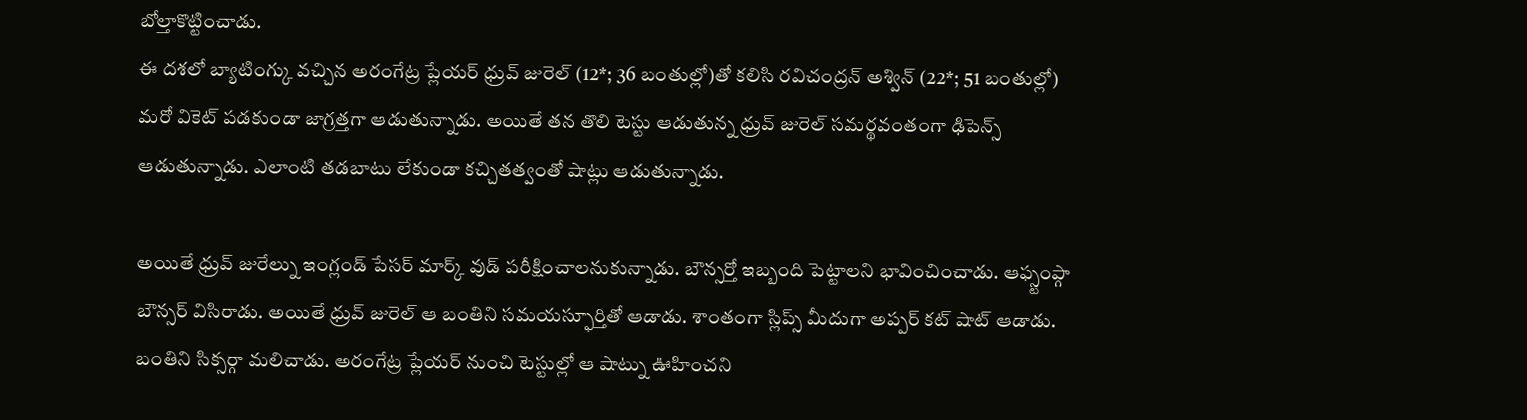బోల్తాకొట్టించాడు.
ఈ దశలో బ్యాటింగ్కు వచ్చిన అరంగేట్ర ప్లేయర్ ధ్రువ్ జురెల్ (12*; 36 బంతుల్లో)తో కలిసి రవిచంద్రన్ అశ్విన్ (22*; 51 బంతుల్లో) మరో వికెట్ పడకుండా జాగ్రత్తగా ఆడుతున్నాడు. అయితే తన తొలి టెస్టు ఆడుతున్న ధ్రువ్ జురెల్ సమర్థవంతంగా ఢిపెన్స్ ఆడుతున్నాడు. ఎలాంటి తడబాటు లేకుండా కచ్చితత్వంతో షాట్లు ఆడుతున్నాడు.

అయితే ధ్రువ్ జురేల్ను ఇంగ్లండ్ పేసర్ మార్క్ వుడ్ పరీక్షించాలనుకున్నాడు. బౌన్సర్తో ఇబ్బంది పెట్టాలని భావించించాడు. ఆఫ్స్టంప్గా బౌన్సర్ విసిరాడు. అయితే ధ్రువ్ జురెల్ ఆ బంతిని సమయస్ఫూర్తితో ఆడాడు. శాంతంగా స్లిప్స్ మీదుగా అప్పర్ కట్ షాట్ ఆడాడు. బంతిని సిక్సర్గా మలిచాడు. అరంగేట్ర ప్లేయర్ నుంచి టెస్టుల్లో ఆ షాట్ను ఊహించని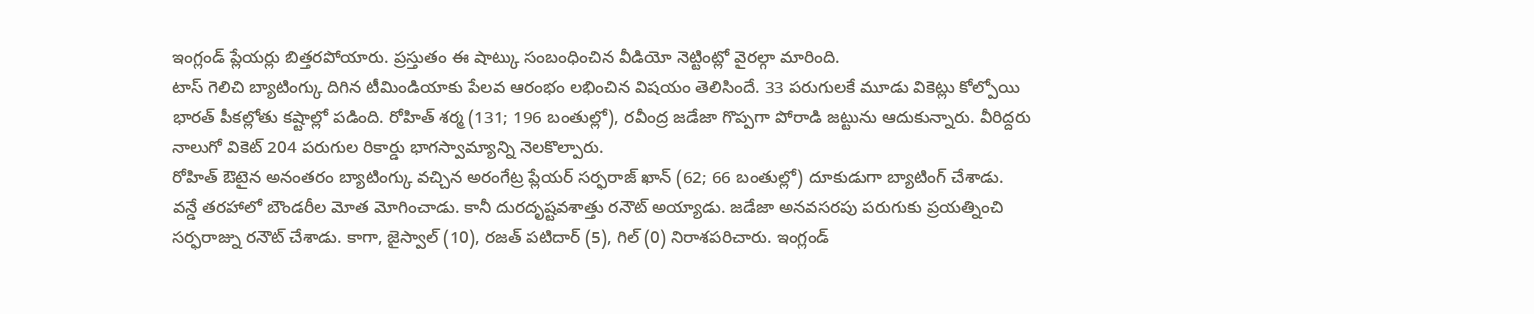ఇంగ్లండ్ ప్లేయర్లు బిత్తరపోయారు. ప్రస్తుతం ఈ షాట్కు సంబంధించిన వీడియో నెట్టింట్లో వైరల్గా మారింది.
టాస్ గెలిచి బ్యాటింగ్కు దిగిన టీమిండియాకు పేలవ ఆరంభం లభించిన విషయం తెలిసిందే. 33 పరుగులకే మూడు వికెట్లు కోల్పోయి భారత్ పీకల్లోతు కష్టాల్లో పడింది. రోహిత్ శర్మ (131; 196 బంతుల్లో), రవీంద్ర జడేజా గొప్పగా పోరాడి జట్టును ఆదుకున్నారు. వీరిద్దరు నాలుగో వికెట్ 204 పరుగుల రికార్డు భాగస్వామ్యాన్ని నెలకొల్పారు.
రోహిత్ ఔటైన అనంతరం బ్యాటింగ్కు వచ్చిన అరంగేట్ర ప్లేయర్ సర్ఫరాజ్ ఖాన్ (62; 66 బంతుల్లో) దూకుడుగా బ్యాటింగ్ చేశాడు. వన్డే తరహాలో బౌండరీల మోత మోగించాడు. కానీ దురదృష్టవశాత్తు రనౌట్ అయ్యాడు. జడేజా అనవసరపు పరుగుకు ప్రయత్నించి సర్ఫరాజ్ను రనౌట్ చేశాడు. కాగా, జైస్వాల్ (10), రజత్ పటిదార్ (5), గిల్ (0) నిరాశపరిచారు. ఇంగ్లండ్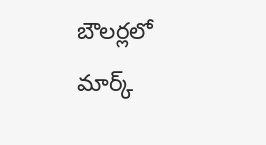బౌలర్లలో మార్క్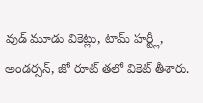వుడ్ మూడు వికెట్లు, టామ్ హర్ట్లీ, అండర్సన్, జో రూట్ తలో వికెట్ తీశారు.